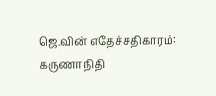ஜெ.வின் எதேச்சதிகாரம்: கருணாநிதி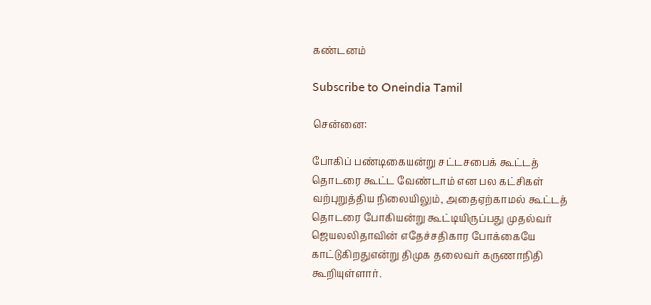கண்டனம்

Subscribe to Oneindia Tamil

சென்னை:

போகிப் பண்டிகையன்று சட்டசபைக் கூட்டத் தொடரை கூட்ட வேண்டாம் என பல கட்சிகள் வற்புறுத்திய நிலையிலும், அதைஏற்காமல் கூட்டத் தொடரை போகியன்று கூட்டியிருப்பது முதல்வர் ஜெயலலிதாவின் எதேச்சதிகார போக்கையே காட்டுகிறதுஎன்று திமுக தலைவர் கருணாநிதி கூறியுள்ளார்.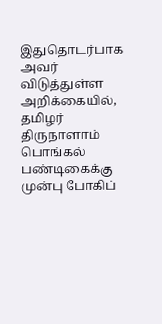இதுதொடர்பாக அவர் விடுத்துள்ள அறிக்கையில், தமிழர் திருநாளாம் பொங்கல் பண்டிகைக்கு முன்பு போகிப்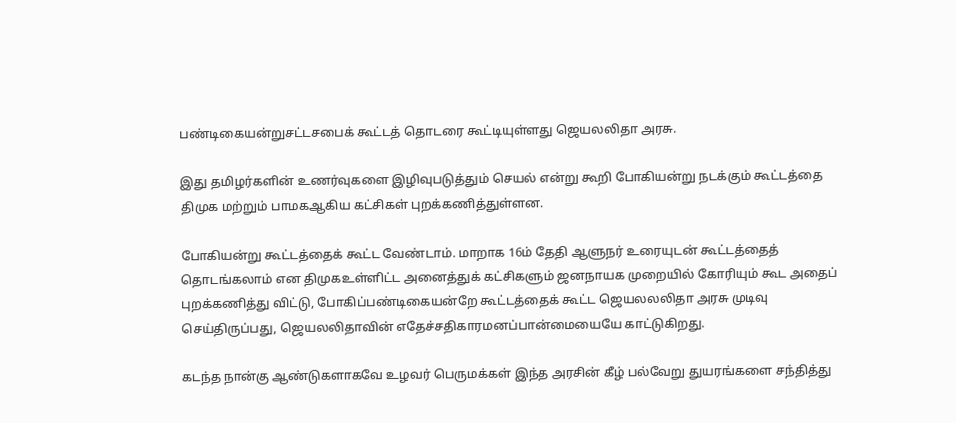பண்டிகையன்றுசட்டசபைக் கூட்டத் தொடரை கூட்டியுள்ளது ஜெயலலிதா அரசு.

இது தமிழர்களின் உணர்வுகளை இழிவுபடுத்தும் செயல் என்று கூறி போகியன்று நடக்கும் கூட்டத்தை திமுக மற்றும் பாமகஆகிய கட்சிகள் புறக்கணித்துள்ளன.

போகியன்று கூட்டத்தைக் கூட்ட வேண்டாம். மாறாக 16ம் தேதி ஆளுநர் உரையுடன் கூட்டத்தைத் தொடங்கலாம் என திமுகஉள்ளிட்ட அனைத்துக் கட்சிகளும் ஜனநாயக முறையில் கோரியும் கூட அதைப் புறக்கணித்து விட்டு, போகிப்பண்டிகையன்றே கூட்டத்தைக் கூட்ட ஜெயலலலிதா அரசு முடிவு செய்திருப்பது, ஜெயலலிதாவின் எதேச்சதிகாரமனப்பான்மையையே காட்டுகிறது.

கடந்த நான்கு ஆண்டுகளாகவே உழவர் பெருமக்கள் இந்த அரசின் கீழ் பல்வேறு துயரங்களை சந்தித்து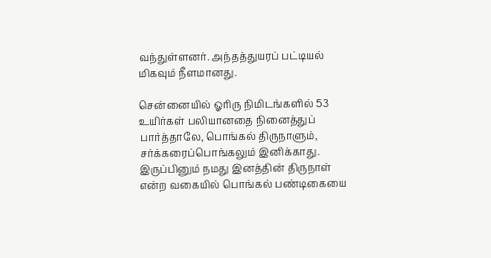வந்துள்ளனர். அந்தத்துயரப் பட்டியல் மிகவும் நீளமானது.

சென்னையில் ஓரிரு நிமிடங்களில் 53 உயிர்கள் பலியானதை நினைத்துப் பார்த்தாலே, பொங்கல் திருநாளும், சர்க்கரைப்பொங்கலும் இனிக்காது. இருப்பினும் நமது இனத்தின் திருநாள் என்ற வகையில் பொங்கல் பண்டிகையை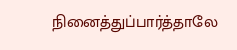நினைத்துப்பார்த்தாலே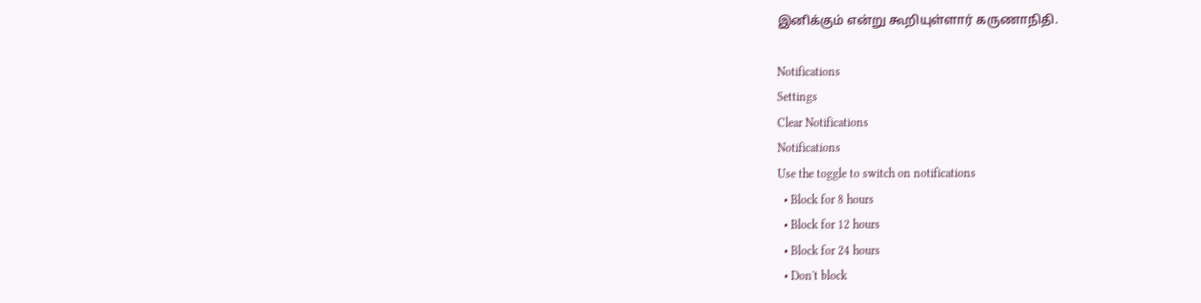இனிக்கும் என்று கூறியுள்ளார் கருணாநிதி.

Notifications
Settings
Clear Notifications
Notifications
Use the toggle to switch on notifications
  • Block for 8 hours
  • Block for 12 hours
  • Block for 24 hours
  • Don't block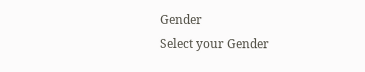Gender
Select your Gender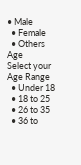• Male
  • Female
  • Others
Age
Select your Age Range
  • Under 18
  • 18 to 25
  • 26 to 35
  • 36 to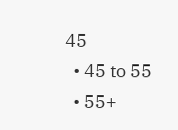45
  • 45 to 55
  • 55+